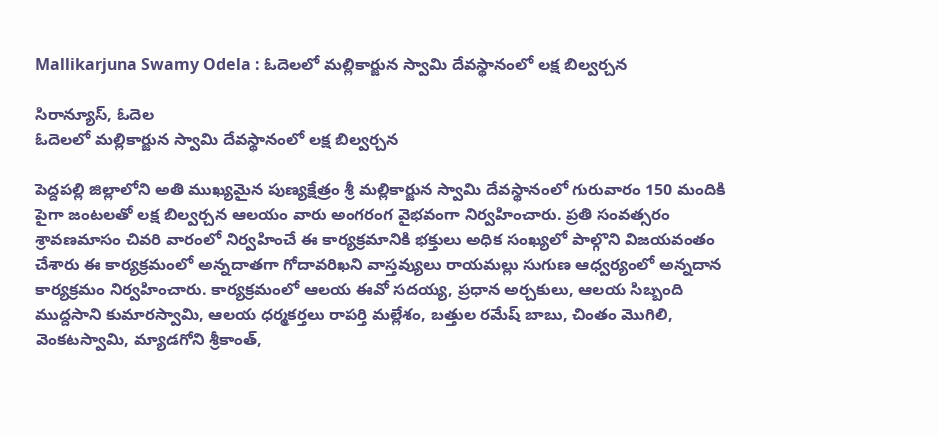Mallikarjuna Swamy Odela : ఓదెలలో మల్లికార్జున స్వామి దేవస్థానంలో లక్ష బిల్వర్చన

సిరాన్యూస్‌, ఓదెల
ఓదెలలో మల్లికార్జున స్వామి దేవస్థానంలో లక్ష బిల్వర్చన

పెద్దపల్లి జిల్లాలోని అతి ముఖ్యమైన పుణ్యక్షేత్రం శ్రీ మల్లికార్జున స్వామి దేవస్థానంలో గురువారం 150 మందికి పైగా జంటలతో లక్ష బిల్వర్చన ఆలయం వారు అంగరంగ వైభవంగా నిర్వహించారు. ప్రతి సంవత్సరం శ్రావణమాసం చివరి వారంలో నిర్వహించే ఈ కార్యక్రమానికి భక్తులు అధిక సంఖ్యలో పాల్గొని విజయవంతం చేశారు ఈ కార్యక్రమంలో అన్నదాతగా గోదావరిఖని వాస్తవ్యులు రాయమల్లు సుగుణ ఆధ్వర్యంలో అన్నదాన కార్యక్రమం నిర్వహించారు. కార్యక్రమంలో ఆలయ ఈవో సదయ్య, ప్రధాన అర్చకులు, ఆలయ సిబ్బంది ముద్దసాని కుమారస్వామి, ఆలయ ధర్మకర్తలు రాపర్తి మల్లేశం, బత్తుల రమేష్ బాబు, చింతం మొగిలి, వెంకటస్వామి, మ్యాడగోని శ్రీకాంత్,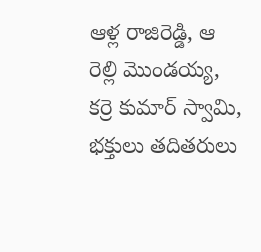ఆళ్ల రాజిరెడ్డి, ఆ రెల్లి మొండయ్య, కర్రె కుమార్ స్వామి, భక్తులు తదితరులు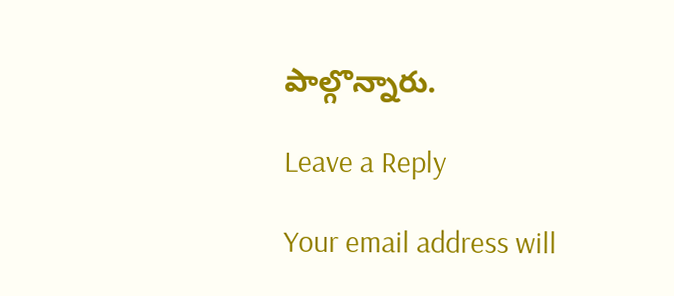పాల్గొన్నారు.

Leave a Reply

Your email address will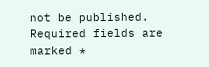not be published. Required fields are marked *